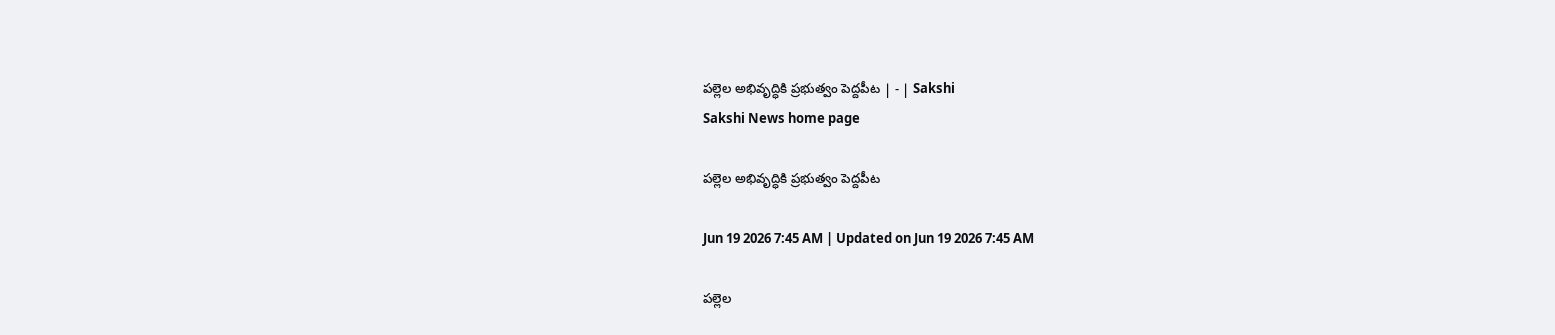పల్లెల అభివృద్ధికి ప్రభుత్వం పెద్దపీట | - | Sakshi
Sakshi News home page

పల్లెల అభివృద్ధికి ప్రభుత్వం పెద్దపీట

Jun 19 2026 7:45 AM | Updated on Jun 19 2026 7:45 AM

పల్లెల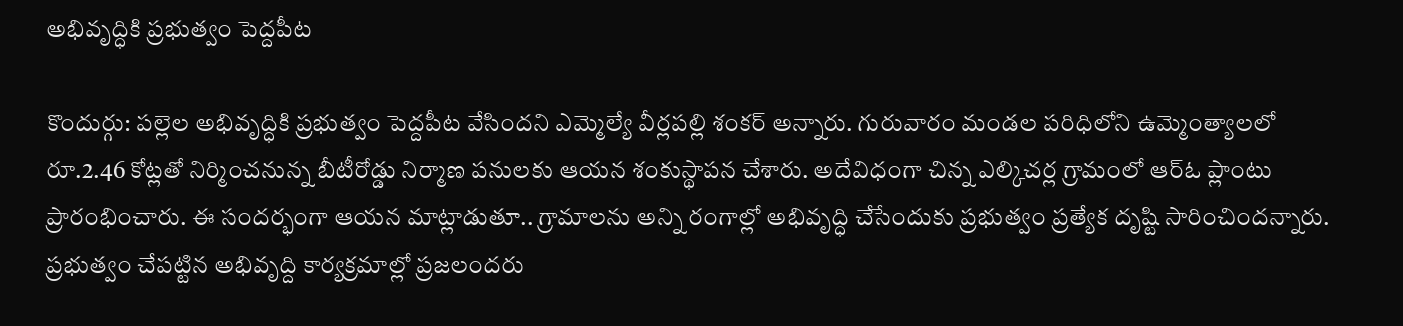అభివృద్ధికి ప్రభుత్వం పెద్దపీట

కొందుర్గు: పల్లెల అభివృద్ధికి ప్రభుత్వం పెద్దపీట వేసిందని ఎమ్మెల్యే వీర్లపల్లి శంకర్‌ అన్నారు. గురువారం మండల పరిధిలోని ఉమ్మెంత్యాలలో రూ.2.46 కోట్లతో నిర్మించనున్న బీటీరోడ్డు నిర్మాణ పనులకు ఆయన శంకుస్థాపన చేశారు. అదేవిధంగా చిన్న ఎల్కిచర్ల గ్రామంలో ఆర్‌ఓ ప్లాంటు ప్రారంభించారు. ఈ సందర్భంగా ఆయన మాట్లాడుతూ.. గ్రామాలను అన్ని రంగాల్లో అభివృద్ధి చేసేందుకు ప్రభుత్వం ప్రత్యేక దృష్టి సారించిందన్నారు. ప్రభుత్వం చేపట్టిన అభివృద్ది కార్యక్రమాల్లో ప్రజలందరు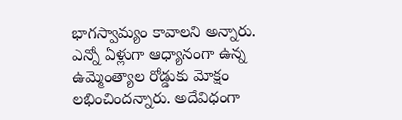భాగస్వామ్యం కావాలని అన్నారు. ఎన్నో ఏళ్లుగా ఆధ్యానంగా ఉన్న ఉమ్మెంత్యాల రోడ్డుకు మోక్షం లభించిందన్నారు. అదేవిధంగా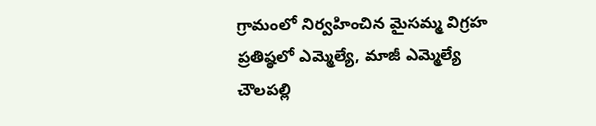గ్రామంలో నిర్వహించిన మైసమ్మ విగ్రహ ప్రతిష్ఠలో ఎమ్మెల్యే, మాజీ ఎమ్మెల్యే చౌలపల్లి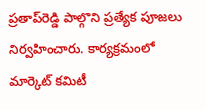ప్రతాప్‌రెడ్డి పాల్గొని ప్రత్యేక పూజలు నిర్వహించారు. కార్యక్రమంలో మార్కెట్‌ కమిటీ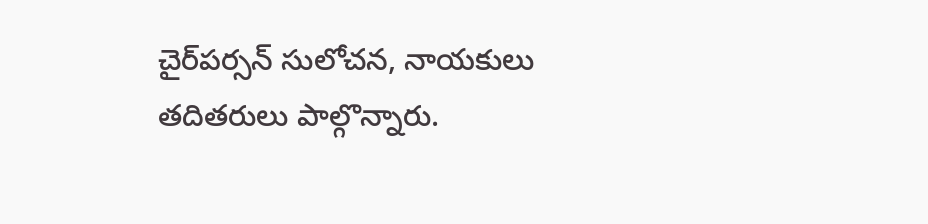చైర్‌పర్సన్‌ సులోచన, నాయకులు తదితరులు పాల్గొన్నారు.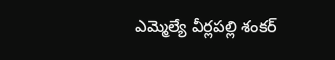ఎమ్మెల్యే వీర్లపల్లి శంకర్‌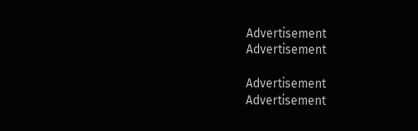Advertisement
Advertisement

Advertisement
Advertisement